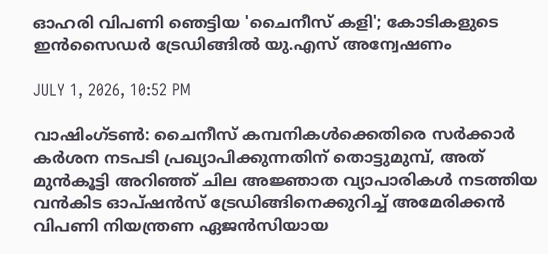ഓഹരി വിപണി ഞെട്ടിയ 'ചൈനീസ് കളി'; കോടികളുടെ ഇന്‍സൈഡര്‍ ട്രേഡിങ്ങില്‍ യു.എസ് അന്വേഷണം

JULY 1, 2026, 10:52 PM

വാഷിംഗ്ടണ്‍: ചൈനീസ് കമ്പനികള്‍ക്കെതിരെ സര്‍ക്കാര്‍ കര്‍ശന നടപടി പ്രഖ്യാപിക്കുന്നതിന് തൊട്ടുമുമ്പ്, അത് മുന്‍കൂട്ടി അറിഞ്ഞ് ചില അജ്ഞാത വ്യാപാരികള്‍ നടത്തിയ വന്‍കിട ഓപ്ഷന്‍സ് ട്രേഡിങ്ങിനെക്കുറിച്ച് അമേരിക്കന്‍ വിപണി നിയന്ത്രണ ഏജന്‍സിയായ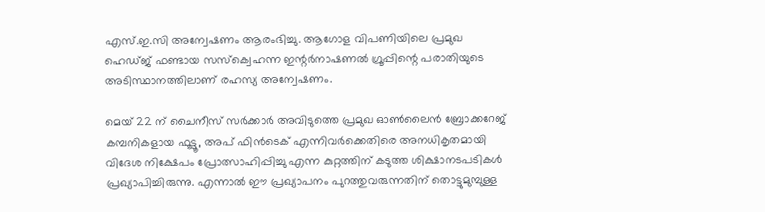എസ്.ഇ.സി അന്വേഷണം ആരംഭിച്ചു. ആഗോള വിപണിയിലെ പ്രമുഖ ഹെഡ്ജ് ഫണ്ടായ സസ്‌ക്വെഹന്ന ഇന്റര്‍നാഷണല്‍ ഗ്രൂപ്പിന്റെ പരാതിയുടെ അടിസ്ഥാനത്തിലാണ് രഹസ്യ അന്വേഷണം.

മെയ് 22 ന് ചൈനീസ് സര്‍ക്കാര്‍ അവിടുത്തെ പ്രമുഖ ഓണ്‍ലൈന്‍ ബ്രോക്കറേജ് കമ്പനികളായ ഫൂട്ടൂ, അപ് ഫിന്‍ടെക് എന്നിവര്‍ക്കെതിരെ അനധികൃതമായി വിദേശ നിക്ഷേപം പ്രോത്സാഹിപ്പിച്ചു എന്ന കുറ്റത്തിന് കടുത്ത ശിക്ഷാനടപടികള്‍ പ്രഖ്യാപിച്ചിരുന്നു. എന്നാല്‍ ഈ പ്രഖ്യാപനം പുറത്തുവരുന്നതിന് തൊട്ടുമുമ്പുള്ള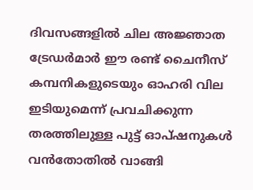ദിവസങ്ങളില്‍ ചില അജ്ഞാത ട്രേഡര്‍മാര്‍ ഈ രണ്ട് ചൈനീസ് കമ്പനികളുടെയും ഓഹരി വില ഇടിയുമെന്ന് പ്രവചിക്കുന്ന തരത്തിലുള്ള പുട്ട് ഓപ്ഷനുകള്‍ വന്‍തോതില്‍ വാങ്ങി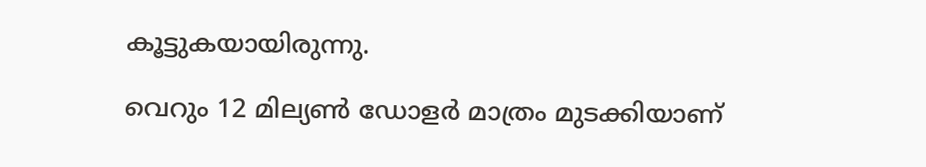കൂട്ടുകയായിരുന്നു.

വെറും 12 മില്യണ്‍ ഡോളര്‍ മാത്രം മുടക്കിയാണ്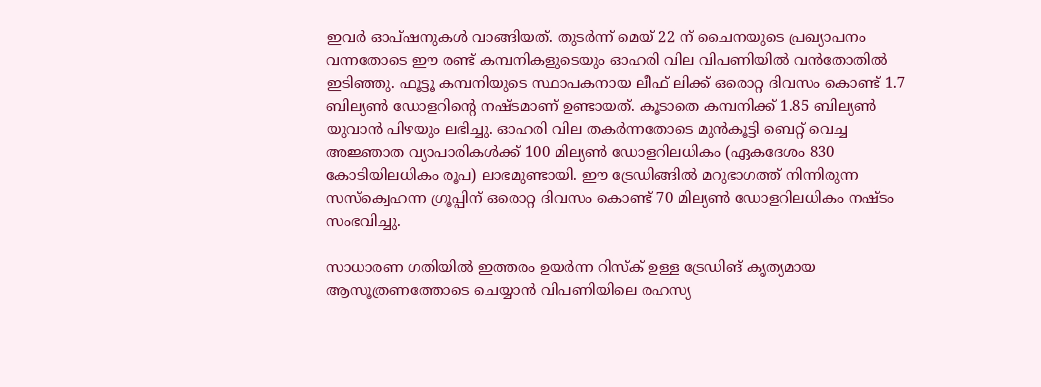ഇവര്‍ ഓപ്ഷനുകള്‍ വാങ്ങിയത്. തുടര്‍ന്ന് മെയ് 22 ന് ചൈനയുടെ പ്രഖ്യാപനം വന്നതോടെ ഈ രണ്ട് കമ്പനികളുടെയും ഓഹരി വില വിപണിയില്‍ വന്‍തോതില്‍ ഇടിഞ്ഞു. ഫൂട്ടൂ കമ്പനിയുടെ സ്ഥാപകനായ ലീഫ് ലിക്ക് ഒരൊറ്റ ദിവസം കൊണ്ട് 1.7 ബില്യണ്‍ ഡോളറിന്റെ നഷ്ടമാണ് ഉണ്ടായത്. കൂടാതെ കമ്പനിക്ക് 1.85 ബില്യണ്‍ യുവാന്‍ പിഴയും ലഭിച്ചു. ഓഹരി വില തകര്‍ന്നതോടെ മുന്‍കൂട്ടി ബെറ്റ് വെച്ച അജ്ഞാത വ്യാപാരികള്‍ക്ക് 100 മില്യണ്‍ ഡോളറിലധികം (ഏകദേശം 830 കോടിയിലധികം രൂപ) ലാഭമുണ്ടായി. ഈ ട്രേഡിങ്ങില്‍ മറുഭാഗത്ത് നിന്നിരുന്ന സസ്‌ക്വെഹന്ന ഗ്രൂപ്പിന് ഒരൊറ്റ ദിവസം കൊണ്ട് 70 മില്യണ്‍ ഡോളറിലധികം നഷ്ടം സംഭവിച്ചു.

സാധാരണ ഗതിയില്‍ ഇത്തരം ഉയര്‍ന്ന റിസ്‌ക് ഉള്ള ട്രേഡിങ് കൃത്യമായ ആസൂത്രണത്തോടെ ചെയ്യാന്‍ വിപണിയിലെ രഹസ്യ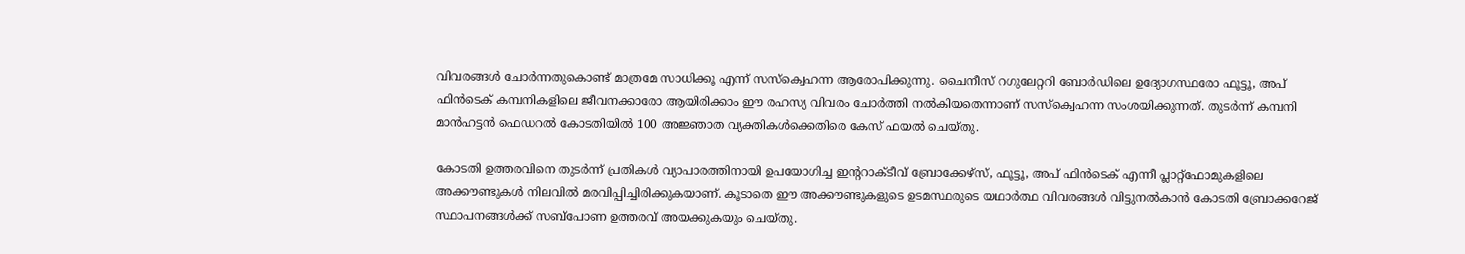വിവരങ്ങള്‍ ചോര്‍ന്നതുകൊണ്ട് മാത്രമേ സാധിക്കൂ എന്ന് സസ്‌ക്വെഹന്ന ആരോപിക്കുന്നു. ചൈനീസ് റഗുലേറ്ററി ബോര്‍ഡിലെ ഉദ്യോഗസ്ഥരോ ഫൂട്ടൂ, അപ് ഫിന്‍ടെക് കമ്പനികളിലെ ജീവനക്കാരോ ആയിരിക്കാം ഈ രഹസ്യ വിവരം ചോര്‍ത്തി നല്‍കിയതെന്നാണ് സസ്‌ക്വെഹന്ന സംശയിക്കുന്നത്. തുടര്‍ന്ന് കമ്പനി മാന്‍ഹട്ടന്‍ ഫെഡറല്‍ കോടതിയില്‍ 100 അജ്ഞാത വ്യക്തികള്‍ക്കെതിരെ കേസ് ഫയല്‍ ചെയ്തു.

കോടതി ഉത്തരവിനെ തുടര്‍ന്ന് പ്രതികള്‍ വ്യാപാരത്തിനായി ഉപയോഗിച്ച ഇന്ററാക്ടീവ് ബ്രോക്കേഴ്‌സ്, ഫൂട്ടൂ, അപ് ഫിന്‍ടെക് എന്നീ പ്ലാറ്റ്ഫോമുകളിലെ അക്കൗണ്ടുകള്‍ നിലവില്‍ മരവിപ്പിച്ചിരിക്കുകയാണ്. കൂടാതെ ഈ അക്കൗണ്ടുകളുടെ ഉടമസ്ഥരുടെ യഥാര്‍ത്ഥ വിവരങ്ങള്‍ വിട്ടുനല്‍കാന്‍ കോടതി ബ്രോക്കറേജ് സ്ഥാപനങ്ങള്‍ക്ക് സബ്പോണ ഉത്തരവ് അയക്കുകയും ചെയ്തു.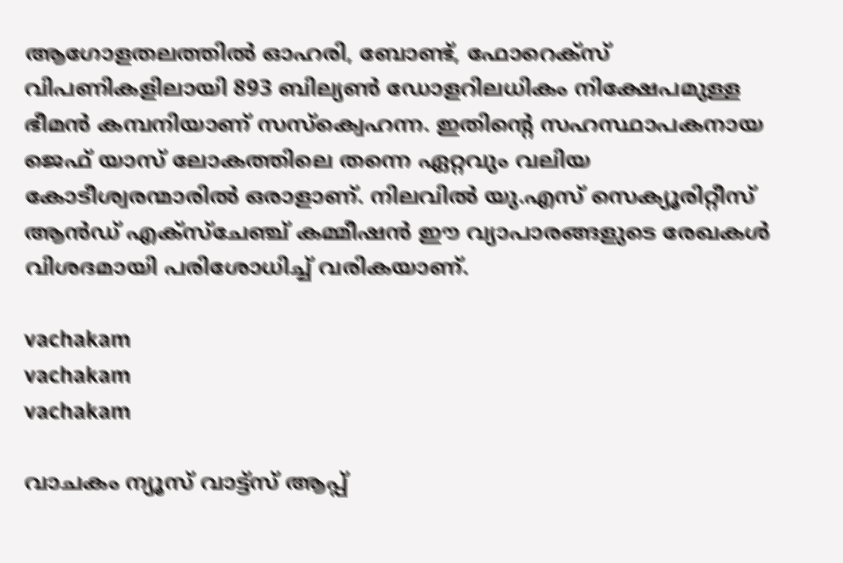ആഗോളതലത്തില്‍ ഓഹരി, ബോണ്ട്, ഫോറെക്‌സ് വിപണികളിലായി 893 ബില്യണ്‍ ഡോളറിലധികം നിക്ഷേപമുള്ള ഭീമന്‍ കമ്പനിയാണ് സസ്‌ക്വെഹന്ന. ഇതിന്റെ സഹസ്ഥാപകനായ ജെഫ് യാസ് ലോകത്തിലെ തന്നെ ഏറ്റവും വലിയ കോടീശ്വരന്മാരില്‍ ഒരാളാണ്. നിലവില്‍ യു.എസ് സെക്യൂരിറ്റീസ് ആന്‍ഡ് എക്‌സ്‌ചേഞ്ച് കമ്മീഷന്‍ ഈ വ്യാപാരങ്ങളുടെ രേഖകള്‍ വിശദമായി പരിശോധിച്ച് വരികയാണ്.

vachakam
vachakam
vachakam

വാചകം ന്യൂസ് വാട്ട്സ് ആപ്പ്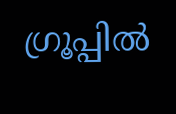ഗ്രൂപ്പിൽ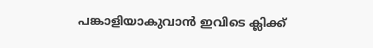പങ്കാളിയാകുവാൻ ഇവിടെ ക്ലിക്ക്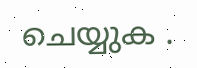ചെയ്യുക .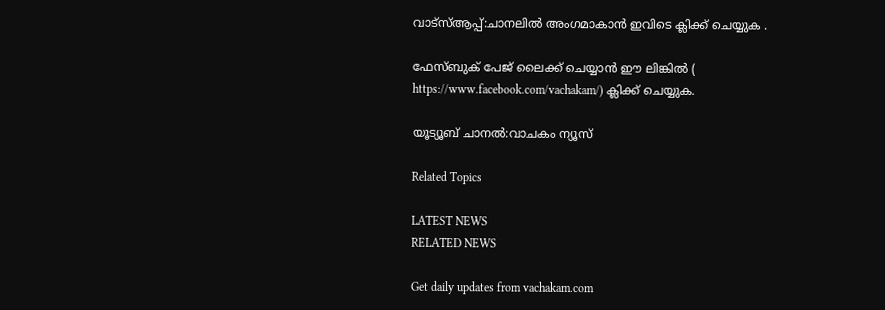വാട്സ്ആപ്പ്:ചാനലിൽ അംഗമാകാൻ ഇവിടെ ക്ലിക്ക് ചെയ്യുക .

ഫേസ്ബുക് പേജ് ലൈക്ക് ചെയ്യാൻ ഈ ലിങ്കിൽ (
https://www.facebook.com/vachakam/) ക്ലിക്ക് ചെയ്യുക.

യൂട്യൂബ് ചാനൽ:വാചകം ന്യൂസ്

Related Topics

LATEST NEWS
RELATED NEWS

Get daily updates from vachakam.com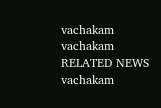vachakam
vachakam
RELATED NEWS
vachakam